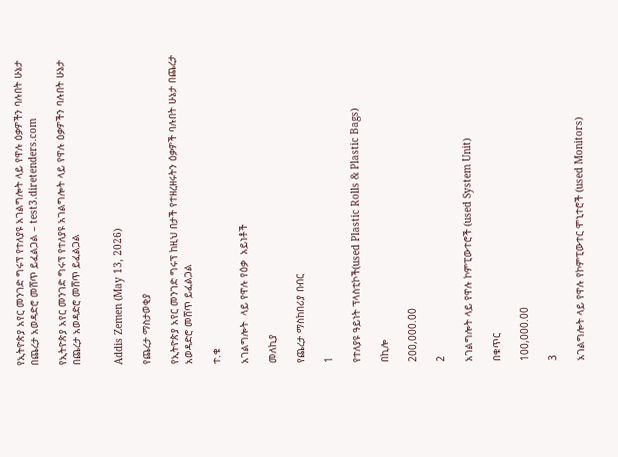የኢትዮጵያ አየር መንገድ ግሩፕ የተለያዩ አገልግሎት ላይ የዋሉ ዕቃዎችን ባሉበት ሁኔታ በጨረታ አወዳድሮ መሸጥ ይፈልጋል – test3.diretenders.com

የኢትዮጵያ አየር መንገድ ግሩፕ የተለያዩ አገልግሎት ላይ የዋሉ ዕቃዎችን ባሉበት ሁኔታ በጨረታ አወዳድሮ መሸጥ ይፈልጋል


Addis Zemen (May 13, 2026)

የጨረታ ማስታወቂያ

የኢትዮጵያ አየር መንገድ ግሩፕ ከዚህ በታች የተዘረዘሩትን ዕቃዎች ባሉበት ሁኔታ በጨረታ አወዳድሮ መሸጥ ይፈልጋል

ተ.ቁ

አገልግሎት  ላይ የዋሉ የዕቃ  አይነቶች

መለኪያ

የጨረታ ማስከበሪያ በብር

1

የተለያዩ ዓይነት ፕላስቲኮች(used Plastic Rolls & Plastic Bags)

በኪሎ

200,000.00

2

አገልግሎት ላይ የዋሉ ኮምፒውተሮች (used System Unit)

በቁጥር

100,000.00

3

አገልግሎት ላይ የዋሉ የኮምፒውተር ሞኒተሮች (used Monitors)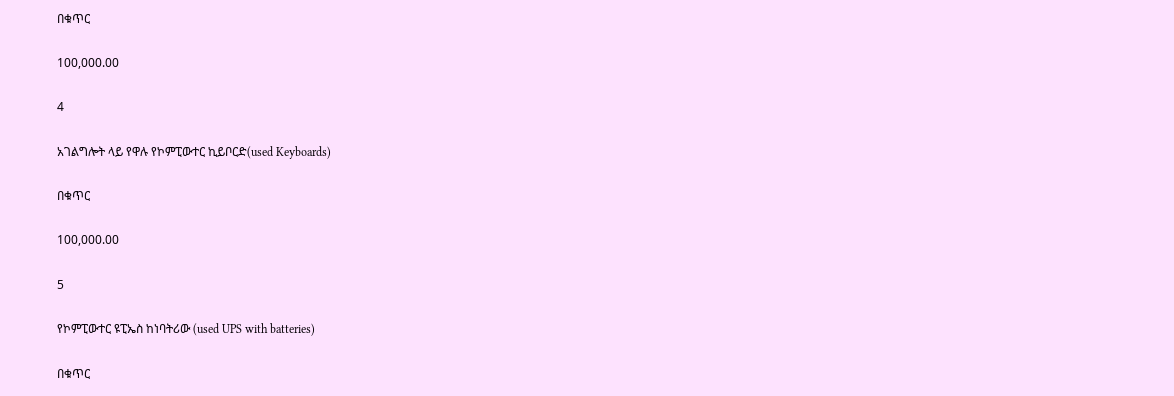በቁጥር

100,000.00

4

አገልግሎት ላይ የዋሉ የኮምፒውተር ኪይቦርድ(used Keyboards)

በቁጥር

100,000.00

5

የኮምፒውተር ዩፒኤስ ከነባትሪው (used UPS with batteries)

በቁጥር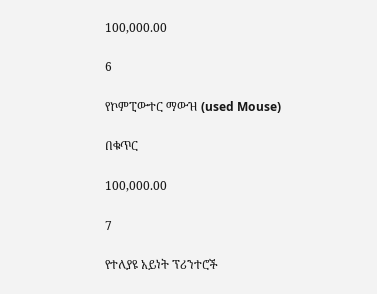100,000.00

6

የኮምፒውተር ማውዝ (used Mouse)

በቁጥር

100,000.00

7

የተለያዩ አይነት ፕሪንተሮች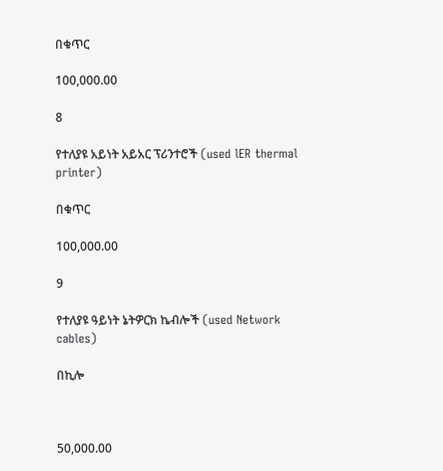በቁጥር

100,000.00

8

የተለያዩ አይነት አይአር ፕሪንተሮች (used lER thermal printer)

በቁጥር

100,000.00

9

የተለያዩ ዓይነት ኔትዎርክ ኬብሎች (used Network cables)

በኪሎ



50,000.00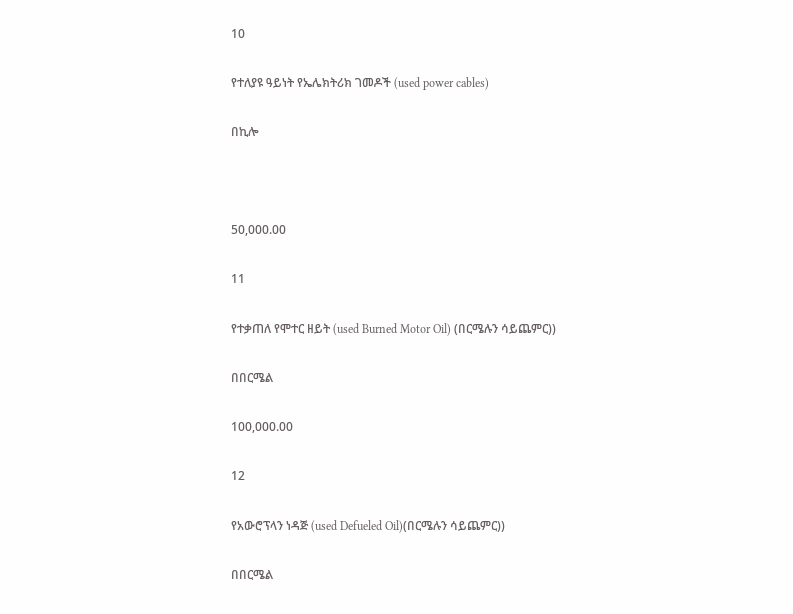10

የተለያዩ ዓይነት የኤሌክትሪክ ገመዶች (used power cables)

በኪሎ



50,000.00

11

የተቃጠለ የሞተር ዘይት (used Burned Motor Oil) (በርሜሉን ሳይጨምር))

በበርሜል

100,000.00

12

የአውሮፕላን ነዳጅ (used Defueled Oil)(በርሜሉን ሳይጨምር))

በበርሜል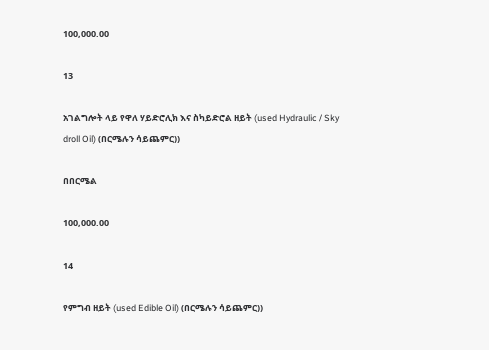100,000.00

13

አገልግሎት ላይ የዋለ ሃይድሮሊክ እና ስካይድሮል ዘይት (used Hydraulic / Sky droll Oil) (በርሜሉን ሳይጨምር))

በበርሜል

100,000.00

14

የምግብ ዘይት (used Edible Oil) (በርሜሉን ሳይጨምር))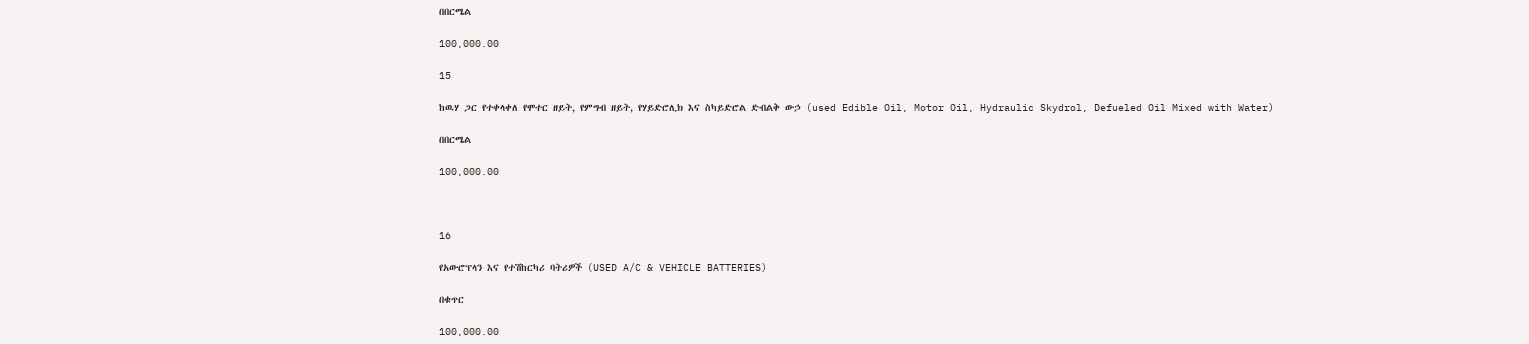በበርሜል

100,000.00

15

ከዉሃ ጋር የተቀላቀለ የሞተር ዘይት, የምግብ ዘይት, የሃይድሮሊክ እና ስካይድሮል ድብልቅ ውኃ (used Edible Oil, Motor Oil, Hydraulic Skydrol, Defueled Oil Mixed with Water)

በበርሜል

100,000.00



16

የአውሮፕላን እና የተሽከርካሪ ባትሪዎች (USED A/C & VEHICLE BATTERIES)

በቁጥር

100,000.00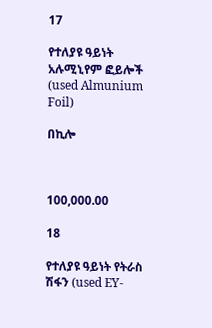17

የተለያዩ ዓይነት አሉሚኒየም ፎይሎች (used Almunium Foil)

በኪሎ



100,000.00

18

የተለያዩ ዓይነት የትራስ ሽፋን (used EY-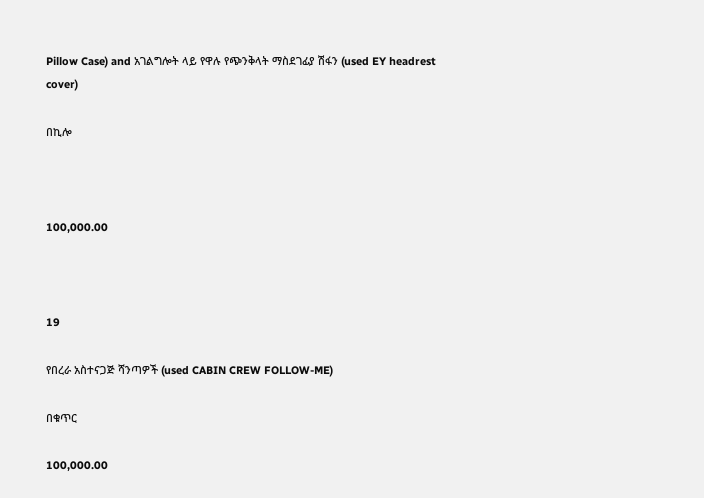Pillow Case) and አገልግሎት ላይ የዋሉ የጭንቅላት ማስደገፊያ ሽፋን (used EY headrest cover)

በኪሎ



100,000.00



19

የበረራ አስተናጋጅ ሻንጣዎች (used CABIN CREW FOLLOW-ME)

በቁጥር

100,000.00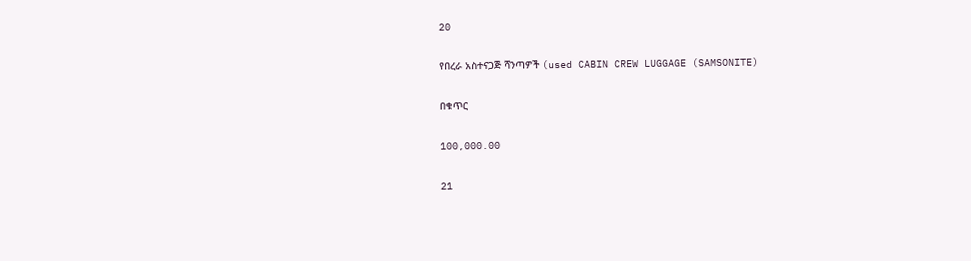20

የበረራ አስተናጋጅ ሻንጣዎች (used CABIN CREW LUGGAGE (SAMSONITE)

በቁጥር

100,000.00

21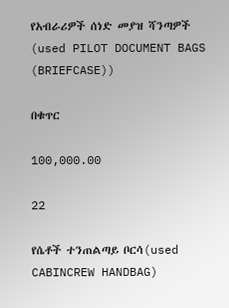የአብራሪዎች ሰነድ መያዝ ሻንጣዎች (used PILOT DOCUMENT BAGS (BRIEFCASE))

በቁጥር

100,000.00

22

የሴቶች ተንጠልጣይ ቦርሳ(used CABINCREW HANDBAG)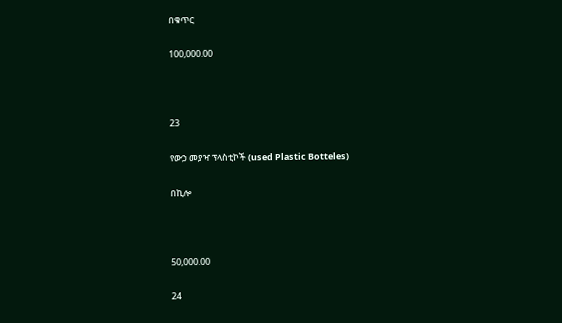በቁጥር

100,000.00



23

የውኃ መያዣ ፕላስቲኮች (used Plastic Botteles)

በኪሎ



50,000.00

24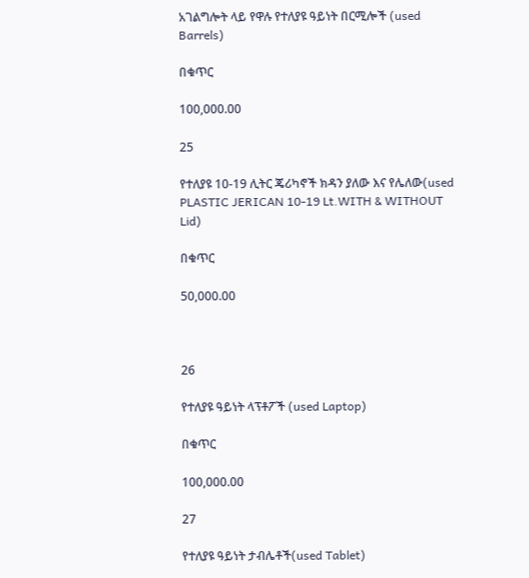አገልግሎት ላይ የዋሉ የተለያዩ ዓይነት በርሚሎች (used Barrels)

በቁጥር

100,000.00

25

የተለያዩ 10-19 ሊትር ጄሪካኖች ክዳን ያለው እና የሌለው(used PLASTIC JERICAN 10-19 Lt.WITH & WITHOUT Lid)

በቁጥር

50,000.00



26

የተለያዩ ዓይነት ላፕቶፖች (used Laptop)

በቁጥር

100,000.00

27

የተለያዩ ዓይነት ታብሌቶች(used Tablet)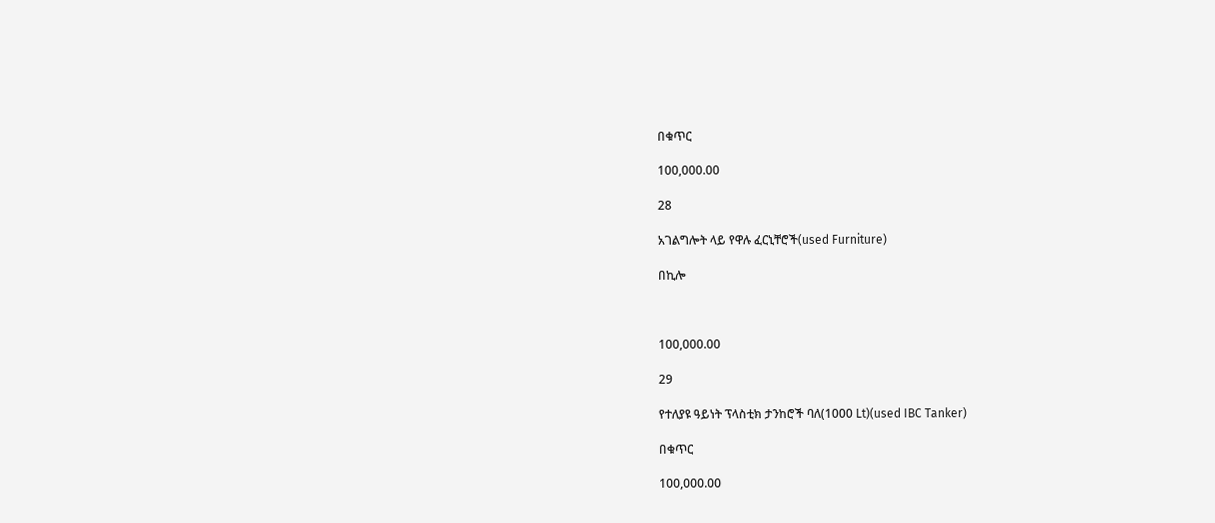በቁጥር

100,000.00

28

አገልግሎት ላይ የዋሉ ፈርኒቸሮች(used Furniture)

በኪሎ



100,000.00

29

የተለያዩ ዓይነት ፕላስቲክ ታንከሮች ባለ(1000 Lt)(used IBC Tanker)

በቁጥር

100,000.00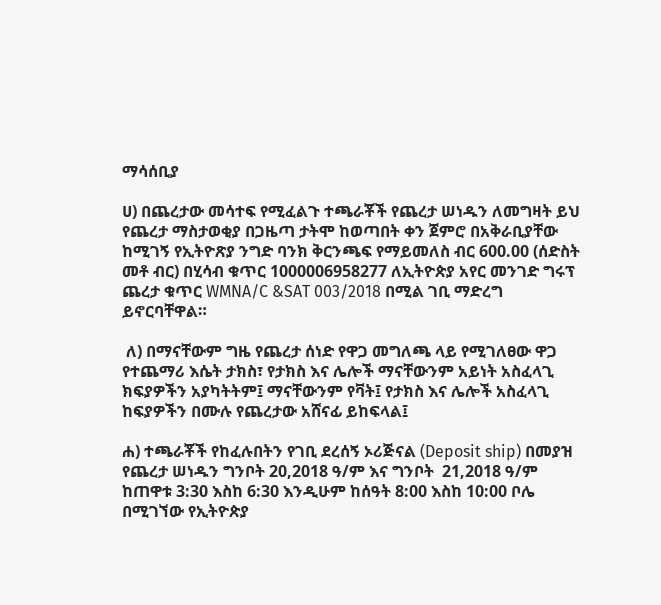ማሳሰቢያ

ሀ) በጨረታው መሳተፍ የሚፈልጉ ተጫራቾች የጨረታ ሠነዱን ለመግዛት ይህ የጨረታ ማስታወቂያ በጋዜጣ ታትሞ ከወጣበት ቀን ጀምሮ በአቅራቢያቸው ከሚገኝ የኢትዮጽያ ንግድ ባንክ ቅርንጫፍ የማይመለስ ብር 600.00 (ሰድስት መቶ ብር) በሂሳብ ቁጥር 1000006958277 ለኢትዮጵያ አየር መንገድ ግሩፕ ጨረታ ቁጥር WMNA/C &SAT 003/2018 በሚል ገቢ ማድረግ ይኖርባቸዋል።

 ለ) በማናቸውም ግዜ የጨረታ ሰነድ የዋጋ መግለጫ ላይ የሚገለፀው ዋጋ የተጨማሪ እሴት ታክስ፣ የታክስ እና ሌሎች ማናቸውንም አይነት አስፈላጊ ክፍያዎችን አያካትትም፤ ማናቸውንም የቫት፤ የታክስ እና ሌሎች አስፈላጊ ከፍያዎችን በሙሉ የጨረታው አሸናፊ ይከፍላል፤

ሐ) ተጫራቾች የከፈሉበትን የገቢ ደረሰኝ ኦሪጅናል (Deposit ship) በመያዝ የጨረታ ሠነዱን ግንቦት 20,2018 ዓ/ም እና ግንቦት  21,2018 ዓ/ም ከጠዋቱ 3:30 እስከ 6:30 እንዲሁም ከሰዓት 8:00 እስከ 10:00 ቦሌ በሚገኘው የኢትዮጵያ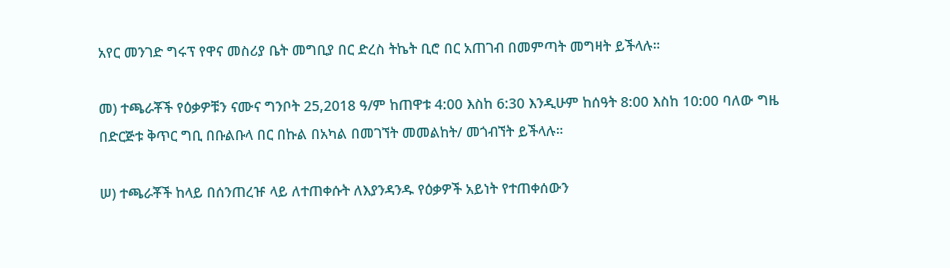አየር መንገድ ግሩፕ የዋና መስሪያ ቤት መግቢያ በር ድረስ ትኬት ቢሮ በር አጠገብ በመምጣት መግዛት ይችላሉ።

መ) ተጫራቾች የዕቃዎቹን ናሙና ግንቦት 25,2018 ዓ/ም ከጠዋቱ 4:00 እስከ 6:30 እንዲሁም ከሰዓት 8:00 እስከ 10:00 ባለው ግዜ በድርጅቱ ቅጥር ግቢ በቡልቡላ በር በኩል በአካል በመገኘት መመልከት/ መጎብኘት ይችላሉ።

ሠ) ተጫራቾች ከላይ በሰንጠረዡ ላይ ለተጠቀሱት ለእያንዳንዱ የዕቃዎች አይነት የተጠቀሰውን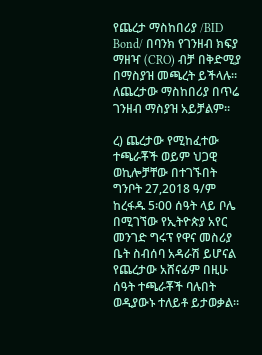የጨረታ ማስከበሪያ /BID Bond/ በባንክ የገንዘብ ክፍያ ማዘዣ (CRO) ብቻ በቅድሚያ በማስያዝ መጫረት ይችላሉ። ለጨረታው ማስከበሪያ በጥሬ ገንዘብ ማስያዝ አይቻልም።

ረ) ጨረታው የሚከፈተው ተጫራቾች ወይም ህጋዊ ወኪሎቻቸው በተገኙበት ግንቦት 27,2018 ዓ/ም ከረፋዱ 5፡00 ሰዓት ላይ ቦሌ በሚገኘው የኢትዮጵያ አየር መንገድ ግሩፕ የዋና መስሪያ ቤት ስብሰባ አዳራሽ ይሆናል የጨረታው አሸናፊም በዚሁ ሰዓት ተጫራቾች ባሉበት ወዲያውኑ ተለይቶ ይታወቃል።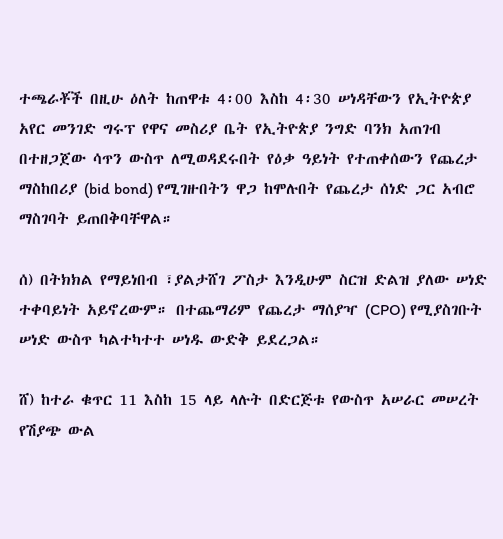ተጫራቾች በዚሁ ዕለት ከጠዋቱ 4፡00 እስከ 4፡30 ሠነዳቸውን የኢትዮጵያ አየር መንገድ ግሩፕ የዋና መስሪያ ቤት የኢትዮጵያ ንግድ ባንክ አጠገብ በተዘጋጀው ሳጥን ውስጥ ለሚወዳደሩበት የዕቃ ዓይነት የተጠቀሰውን የጨረታ ማስከበሪያ (bid bond) የሚገዙበትን ዋጋ ከሞሉበት የጨረታ ሰነድ ጋር አብሮ ማስገባት ይጠበቅባቸዋል።

ሰ) በትክክል የማይነበብ ፣ያልታሸገ ፖስታ እንዲሁም ስርዝ ድልዝ ያለው ሠነድ ተቀባይነት አይኖረውም። በተጨማሪም የጨረታ ማሰያዣ (CPO) የሚያስገቡት ሠነድ ውስጥ ካልተካተተ ሠነዱ ውድቅ ይደረጋል።

ሸ) ከተራ ቁጥር 11 እስከ 15 ላይ ላሉት በድርጅቱ የውስጥ አሠራር መሠረት የሽያጭ ውል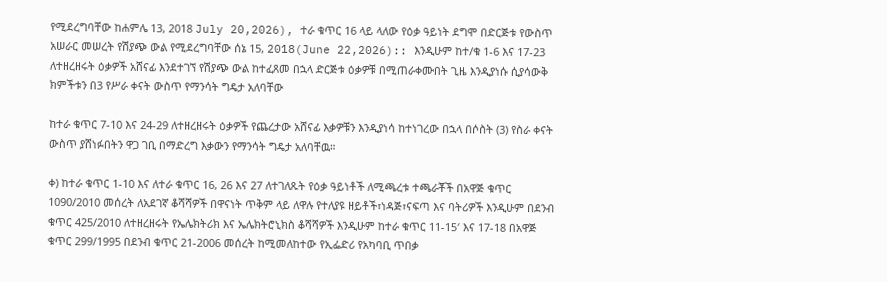የሚደረግባቸው ከሐምሌ 13, 2018 July 20,2026), ተራ ቁጥር 16 ላይ ላለው የዕቃ ዓይነት ደግሞ በድርጅቱ የውስጥ አሠራር መሠረት የሽያጭ ውል የሚደረግባቸው ሰኔ 15, 2018(June 22,2026):: እንዲሁም ከተ/ቁ 1-6 እና 17-23 ለተዘረዘሩት ዕቃዎች አሸናፊ እንደተገኘ የሽያጭ ውል ከተፈጸመ በኋላ ድርጅቱ ዕቃዎቹ በሚጠራቀሙበት ጊዜ እንዲያነሱ ሲያሳውቅ ክምችቱን በ3 የሥራ ቀናት ውስጥ የማንሳት ግዴታ አለባቸው

ከተራ ቁጥር 7-10 እና 24-29 ለተዘረዘሩት ዕቃዎች የጨረታው አሸናፊ እቃዎቹን እንዲያነሳ ከተነገረው በኋላ በሶስት (3) የስራ ቀናት ውስጥ ያሸነፉበትን ዋጋ ገቢ በማድረግ እቃውን የማንሳት ግዴታ አለባቸዉ።

ቀ) ከተራ ቁጥር 1-10 እና ለተራ ቁጥር 16, 26 እና 27 ለተገለጹት የዕቃ ዓይነቶች ለሚጫረቱ ተጫራቾች በአዋጅ ቁጥር 1090/2010 መሰረት ለአደገኛ ቆሻሻዎች በዋናነት ጥቅም ላይ ለዋሉ የተለያዩ ዘይቶች፣ነዳጅ፣ናፍጣ እና ባትሪዎች እንዲሁም በደንብ ቁጥር 425/2010 ለተዘረዘሩት የኤሌክትሪክ እና ኤሌክትሮኒክስ ቆሻሻዎች እንዲሁም ከተራ ቁጥር 11-15′ እና 17-18 በአዋጅ ቁጥር 299/1995 በደንብ ቁጥር 21-2006 መሰረት ከሚመለከተው የኢፌድሪ የአካባቢ ጥበቃ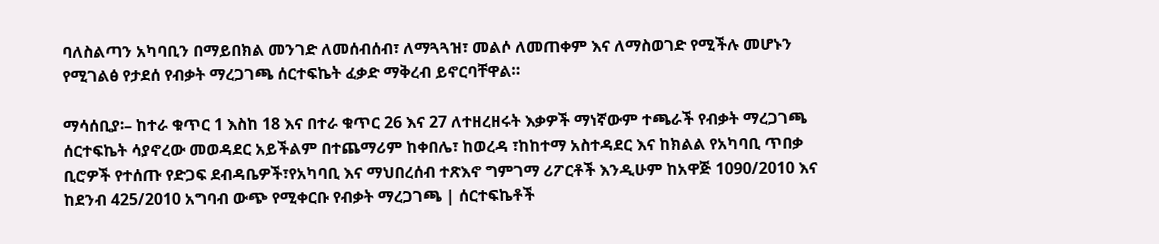ባለስልጣን አካባቢን በማይበክል መንገድ ለመሰብሰብ፣ ለማጓጓዝ፣ መልሶ ለመጠቀም እና ለማስወገድ የሚችሉ መሆኑን የሚገልፅ የታደሰ የብቃት ማረጋገጫ ሰርተፍኬት ፈቃድ ማቅረብ ይኖርባቸዋል።

ማሳሰቢያ፡– ከተራ ቁጥር 1 እስከ 18 እና በተራ ቁጥር 26 እና 27 ለተዘረዘሩት እቃዎች ማነኛውም ተጫራች የብቃት ማረጋገጫ ሰርተፍኬት ሳያኖረው መወዳደር አይችልም በተጨማሪም ከቀበሌ፣ ከወረዳ ፣ከከተማ አስተዳደር እና ከክልል የአካባቢ ጥበቃ ቢሮዎች የተሰጡ የድጋፍ ደብዳቤዎች፣የአካባቢ እና ማህበረሰብ ተጽእኖ ግምገማ ሪፖርቶች እንዲሁም ከአዋጅ 1090/2010 እና ከደንብ 425/2010 አግባብ ውጭ የሚቀርቡ የብቃት ማረጋገጫ | ሰርተፍኬቶች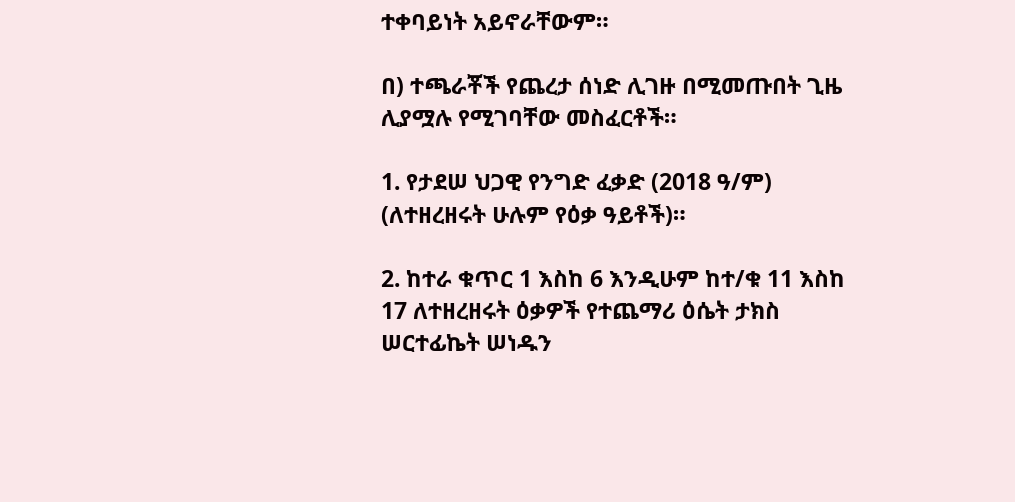ተቀባይነት አይኖራቸውም።

በ) ተጫራቾች የጨረታ ሰነድ ሊገዙ በሚመጡበት ጊዜ ሊያሟሉ የሚገባቸው መስፈርቶች።

1. የታደሠ ህጋዊ የንግድ ፈቃድ (2018 ዓ/ም) (ለተዘረዘሩት ሁሉም የዕቃ ዓይቶች)።

2. ከተራ ቁጥር 1 እስከ 6 እንዲሁም ከተ/ቁ 11 እስከ 17 ለተዘረዘሩት ዕቃዎች የተጨማሪ ዕሴት ታክስ ሠርተፊኬት ሠነዱን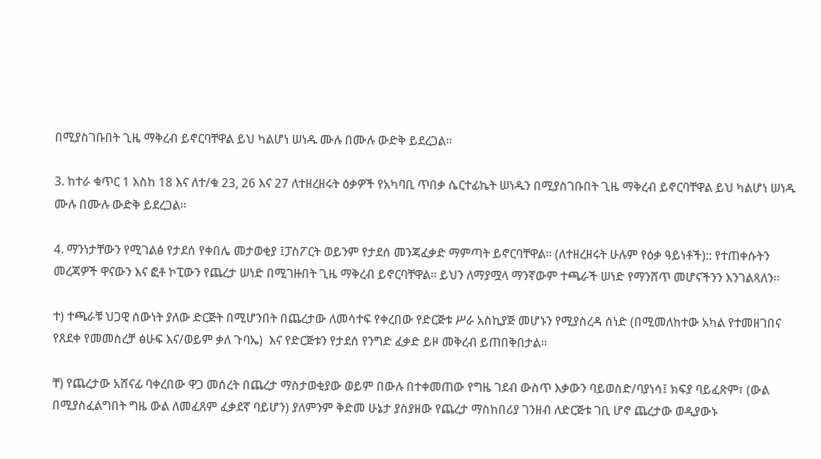በሚያስገቡበት ጊዜ ማቅረብ ይኖርባቸዋል ይህ ካልሆነ ሠነዱ ሙሉ በሙሉ ውድቅ ይደረጋል።

3. ከተራ ቁጥር 1 እስከ 18 እና ለተ/ቁ 23, 26 እና 27 ለተዘረዘሩት ዕቃዎች የአካባቢ ጥበቃ ሴርተፊኬት ሠነዱን በሚያስገቡበት ጊዜ ማቅረብ ይኖርባቸዋል ይህ ካልሆነ ሠነዱ ሙሉ በሙሉ ውድቅ ይደረጋል።

4. ማንነታቸውን የሚገልፅ የታደሰ የቀበሌ መታወቂያ ፤ፓስፖርት ወይንም የታደሰ መንጃፈቃድ ማምጣት ይኖርባቸዋል። (ለተዘረዘሩት ሁሉም የዕቃ ዓይነቶች):: የተጠቀሱትን መረጃዎች ዋናውን እና ፎቶ ኮፒውን የጨረታ ሠነድ በሚገዙበት ጊዜ ማቅረብ ይኖርባቸዋል። ይህን ለማያሟላ ማንኛውም ተጫራች ሠነድ የማንሸጥ መሆናችንን እንገልጻለን።

ተ) ተጫራቹ ህጋዊ ሰውነት ያለው ድርጅት በሚሆንበት በጨረታው ለመሳተፍ የቀረበው የድርጅቱ ሥራ አስኪያጅ መሆኑን የሚያስረዳ ሰነድ (በሚመለከተው አካል የተመዘገበና የጸደቀ የመመስረቻ ፅሁፍ እና/ወይም ቃለ ጉባኤ)  እና የድርጅቱን የታደሰ የንግድ ፈቃድ ይዞ መቅረብ ይጠበቅበታል።

ቸ) የጨረታው አሸናፊ ባቀረበው ዋጋ መሰረት በጨረታ ማስታወቂያው ወይም በውሉ በተቀመጠው የግዜ ገደብ ውስጥ እቃውን ባይወስድ/ባያነሳ፤ ክፍያ ባይፈጽም፣ (ውል በሚያስፈልግበት ግዜ ውል ለመፈጸም ፈቃደኛ ባይሆን) ያለምንም ቅድመ ሁኔታ ያስያዘው የጨረታ ማስከበሪያ ገንዘብ ለድርጅቱ ገቢ ሆኖ ጨረታው ወዲያውኑ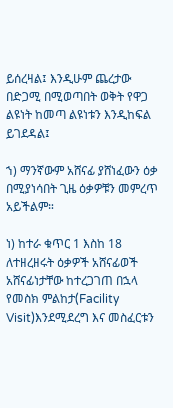ይሰረዛል፤ እንዲሁም ጨረታው በድጋሚ በሚወጣበት ወቅት የዋጋ ልዩነት ከመጣ ልዩነቱን እንዲከፍል ይገደዳል፤

ኀ) ማንኛውም አሸናፊ ያሸነፈውን ዕቃ በሚያነሳበት ጊዜ ዕቃዎቹን መምረጥ አይችልም።

ነ) ከተራ ቁጥር 1 እስከ 18 ለተዘረዘሩት ዕቃዎች አሸናፊወች አሸናፊነታቸው ከተረጋገጠ በኋላ የመስክ ምልከታ(Facility Visit)እንደሚደረግ እና መስፈርቱን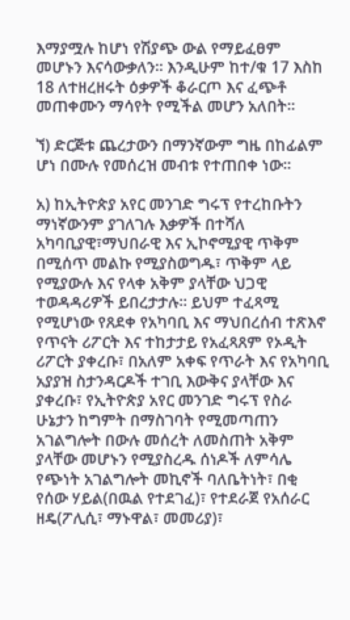እማያሟሉ ከሆነ የሽያጭ ውል የማይፈፀም መሆኑን እናሳውቃለን። እንዲሁም ከተ/ቁ 17 እስከ 18 ለተዘረዘሩት ዕቃዎች ቆራርጦ እና ፈጭቶ መጠቀሙን ማሳየት የሚችል መሆን አለበት።

ኘ) ድርጅቱ ጨረታውን በማንኛውም ግዜ በከፊልም ሆነ በሙሉ የመሰረዝ መብቱ የተጠበቀ ነው።

አ) ከኢትዮጵያ አየር መንገድ ግሩፕ የተረከቡትን ማነኛውንም ያገለገሉ እቃዎች በተሻለ አካባቢያዊ፣ማህበራዊ እና ኢኮኖሚያዊ ጥቅም በሚሰጥ መልኩ የሚያስወግዱ፣ ጥቅም ላይ የሚያውሉ እና የላቀ አቅም ያላቸው ህጋዊ ተወዳዳሪዎች ይበረታታሉ። ይህም ተፈጻሚ የሚሆነው የጸደቀ የአካባቢ እና ማህበረሰብ ተጽእኖ የጥናት ሪፖርት እና ተከታታይ የአፈጻጸም የኦዲት ሪፖርት ያቀረቡ፣ በአለም አቀፍ የጥራት እና የአካባቢ አያያዝ ስታንዳርዶች ተገቢ እውቅና ያላቸው እና ያቀረቡ፣ የኢትዮጵያ አየር መንገድ ግሩፕ የስራ ሁኔታን ከግምት በማስገባት የሚመጣጠን አገልግሎት በውሉ መሰረት ለመስጠት አቅም ያላቸው መሆኑን የሚያስረዱ ሰነዶች ለምሳሌ የጭነት አገልግሎት መኪኖች ባለቤትነት፣ በቂ የሰው ሃይል(በዉል የተደገፈ)፣ የተደራጀ የአሰራር ዘዴ(ፖሊሲ፣ ማኑዋል፣ መመሪያ)፣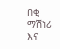በቂ ማሽነሪ እና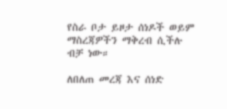የስራ ቦታ ይዞታ ሰነዶች ወይም ማስረጃዎችን ማቅረብ ሲችሉ ብቻ ነው።

ለበለጠ መረጃ እና ሰነድ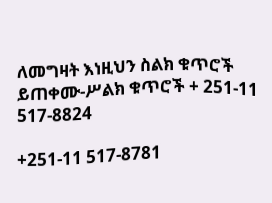ለመግዛት እነዚህን ስልክ ቁጥሮች ይጠቀሙ-ሥልክ ቁጥሮች + 251-11 517-8824

+251-11 517-8781